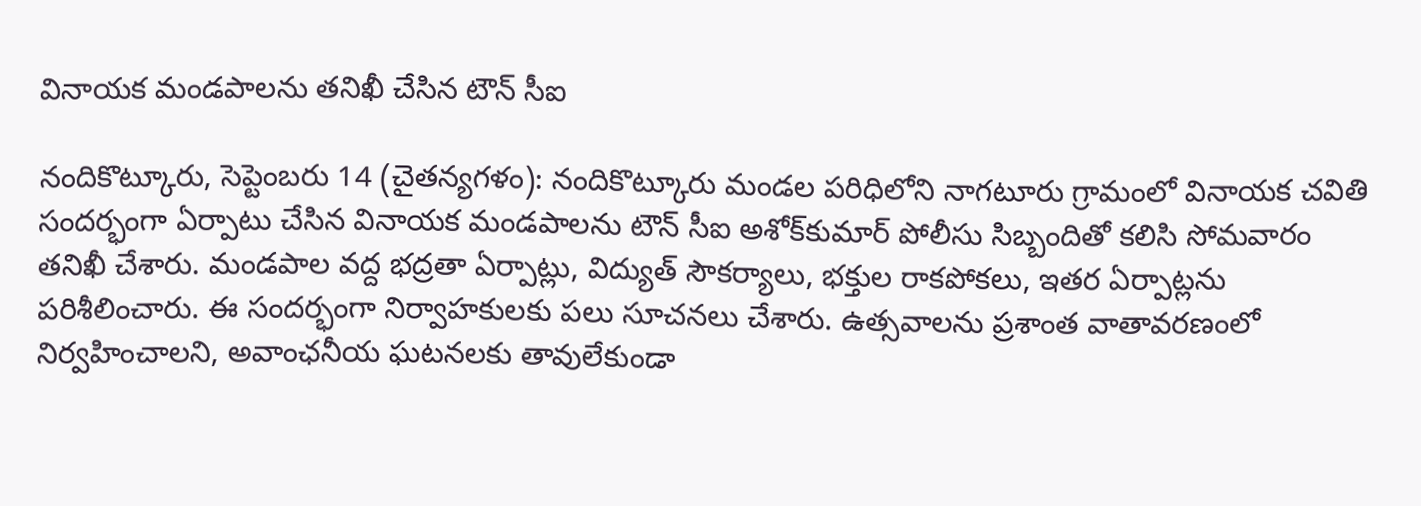వినాయక మండపాలను తనిఖీ చేసిన టౌన్‌ సీఐ

నందికొట్కూరు, సెప్టెంబరు 14 (చైతన్యగళం): నందికొట్కూరు మండల పరిధిలోని నాగటూరు గ్రామంలో వినాయక చవితి సందర్భంగా ఏర్పాటు చేసిన వినాయక మండపాలను టౌన్‌ సీఐ అశోక్‌కుమార్‌ పోలీసు సిబ్బందితో కలిసి సోమవారం తనిఖీ చేశారు. మండపాల వద్ద భద్రతా ఏర్పాట్లు, విద్యుత్‌ సౌకర్యాలు, భక్తుల రాకపోకలు, ఇతర ఏర్పాట్లను పరిశీలించారు. ఈ సందర్భంగా నిర్వాహకులకు పలు సూచనలు చేశారు. ఉత్సవాలను ప్రశాంత వాతావరణంలో నిర్వహించాలని, అవాంఛనీయ ఘటనలకు తావులేకుండా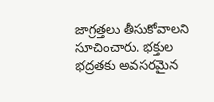జాగ్రత్తలు తీసుకోవాలని సూచించారు. భక్తుల భద్రతకు అవసరమైన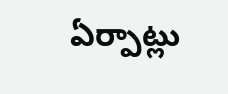ఏర్పాట్లు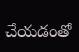చేయడంతో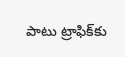పాటు ట్రాఫిక్‌కు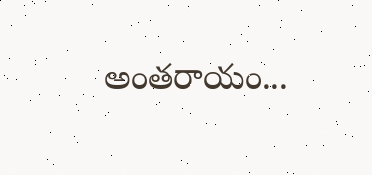అంతరాయం...